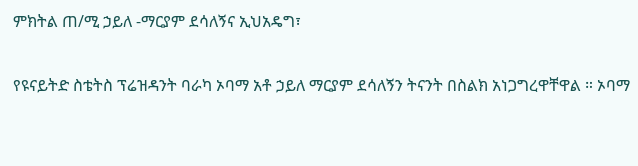ምክትል ጠ/ሚ ኃይለ -ማርያም ደሳለኝና ኢህአዴግ፣

የዩናይትድ ስቴትስ ፕሬዝዳንት ባራካ ኦባማ አቶ ኃይለ ማርያም ደሳለኝን ትናንት በስልክ አነጋግረዋቸዋል ። ኦባማ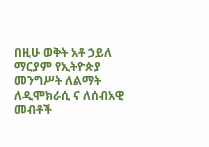በዚሁ ወቅት አቶ ኃይለ ማርያም የኢትዮጵያ መንግሥት ለልማት ለዲሞክራሲ ና ለሰብአዊ መብቶች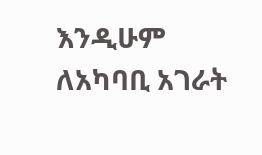እንዲሁም ለአካባቢ አገራት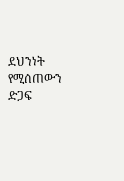ደህንነት የሚሰጠውን ድጋፍ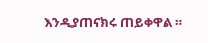እንዲያጠናክሩ ጠይቀዋል ።